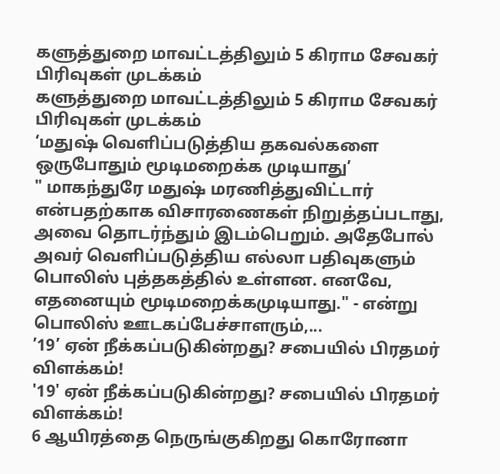களுத்துறை மாவட்டத்திலும் 5 கிராம சேவகர் பிரிவுகள் முடக்கம்
களுத்துறை மாவட்டத்திலும் 5 கிராம சேவகர் பிரிவுகள் முடக்கம்
‘மதுஷ் வெளிப்படுத்திய தகவல்களை ஒருபோதும் மூடிமறைக்க முடியாது’
" மாகந்துரே மதுஷ் மரணித்துவிட்டார் என்பதற்காக விசாரணைகள் நிறுத்தப்படாது, அவை தொடர்ந்தும் இடம்பெறும். அதேபோல் அவர் வெளிப்படுத்திய எல்லா பதிவுகளும் பொலிஸ் புத்தகத்தில் உள்ளன. எனவே, எதனையும் மூடிமறைக்கமுடியாது." - என்று பொலிஸ் ஊடகப்பேச்சாளரும்,...
’19’ ஏன் நீக்கப்படுகின்றது? சபையில் பிரதமர் விளக்கம்!
'19' ஏன் நீக்கப்படுகின்றது? சபையில் பிரதமர் விளக்கம்!
6 ஆயிரத்தை நெருங்குகிறது கொரோனா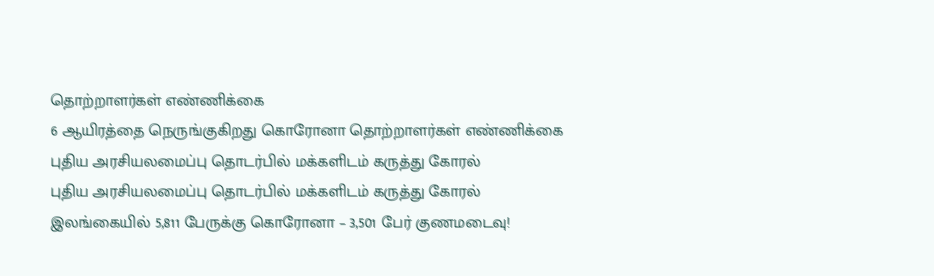தொற்றாளர்கள் எண்ணிக்கை
6 ஆயிரத்தை நெருங்குகிறது கொரோனா தொற்றாளர்கள் எண்ணிக்கை
புதிய அரசியலமைப்பு தொடர்பில் மக்களிடம் கருத்து கோரல்
புதிய அரசியலமைப்பு தொடர்பில் மக்களிடம் கருத்து கோரல்
இலங்கையில் 5,811 பேருக்கு கொரோனா – 3,501 பேர் குணமடைவு!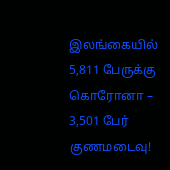இலங்கையில் 5,811 பேருக்கு கொரோனா – 3,501 பேர் குணமடைவு!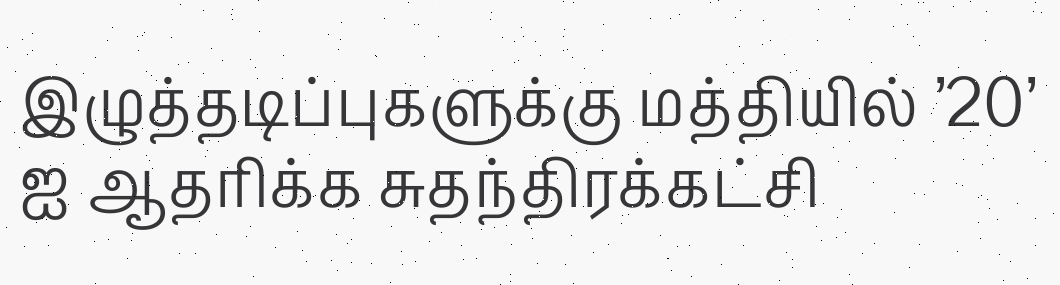இழுத்தடிப்புகளுக்கு மத்தியில் ’20’ ஐ ஆதரிக்க சுதந்திரக்கட்சி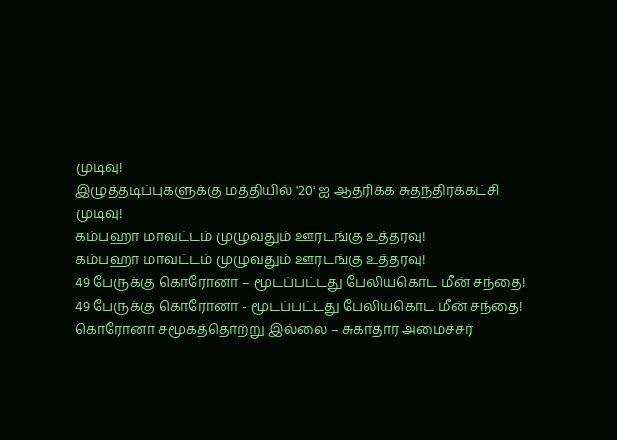முடிவு!
இழுத்தடிப்புகளுக்கு மத்தியில் '20' ஐ ஆதரிக்க சுதந்திரக்கட்சி முடிவு!
கம்பஹா மாவட்டம் முழுவதும் ஊரடங்கு உத்தரவு!
கம்பஹா மாவட்டம் முழுவதும் ஊரடங்கு உத்தரவு!
49 பேருக்கு கொரோனா – மூடப்பட்டது பேலியகொட மீன் சந்தை!
49 பேருக்கு கொரோனா - மூடப்பட்டது பேலியகொட மீன் சந்தை!
கொரோனா சமூகத்தொற்று இல்லை – சுகாதார அமைச்சர்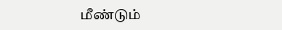மீண்டும்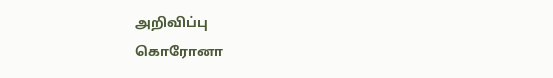அறிவிப்பு
கொரோனா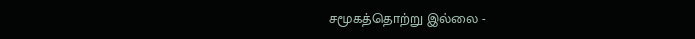சமூகத்தொற்று இல்லை -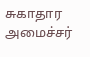சுகாதார அமைச்சர்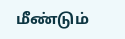மீண்டும்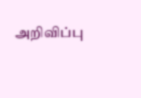அறிவிப்பு